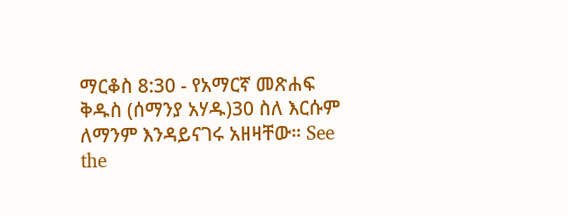ማርቆስ 8:30 - የአማርኛ መጽሐፍ ቅዱስ (ሰማንያ አሃዱ)30 ስለ እርሱም ለማንም እንዳይናገሩ አዘዛቸው። See the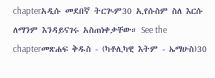chapterአዲሱ መደበኛ ትርጒም30 ኢየሱስም ስለ እርሱ ለማንም እንዳይናገሩ አስጠነቀቃቸው። See the chapterመጽሐፍ ቅዱስ - (ካቶሊካዊ እትም - ኤማሁስ)30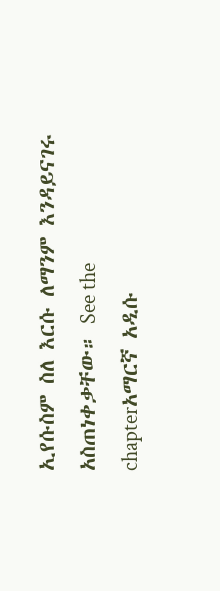ኢየሱስም ስለ እርሱ ለማንም እንዳይናገሩ አስጠነቀቃቸው። See the chapterአማርኛ አዲሱ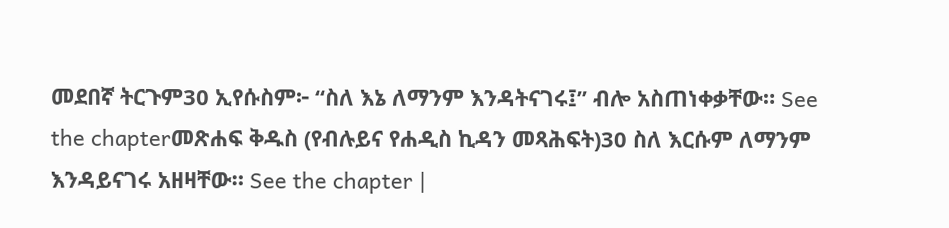መደበኛ ትርጉም30 ኢየሱስም፦ “ስለ እኔ ለማንም እንዳትናገሩ፤” ብሎ አስጠነቀቃቸው። See the chapterመጽሐፍ ቅዱስ (የብሉይና የሐዲስ ኪዳን መጻሕፍት)30 ስለ እርሱም ለማንም እንዳይናገሩ አዘዛቸው። See the chapter |